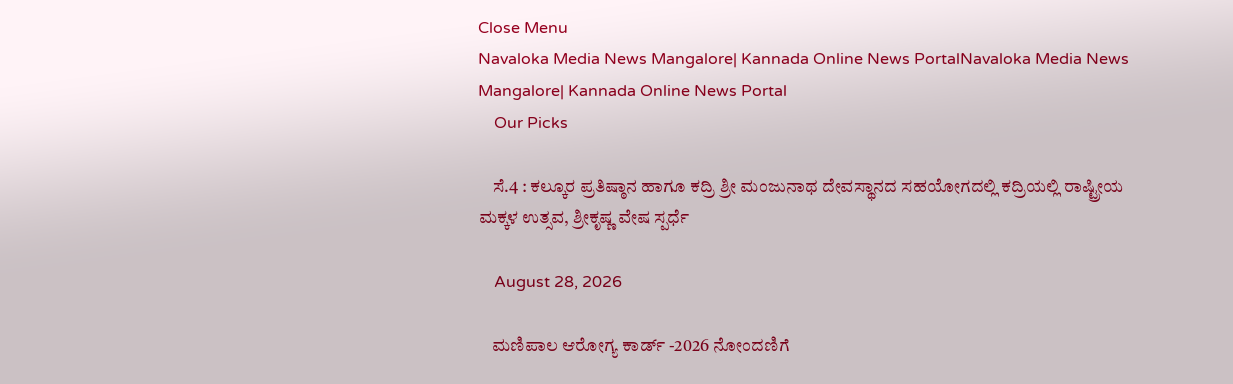Close Menu
Navaloka Media News Mangalore| Kannada Online News PortalNavaloka Media News Mangalore| Kannada Online News Portal
    Our Picks

    ಸೆ.4 : ಕಲ್ಕೂರ ಪ್ರತಿಷ್ಠಾನ ಹಾಗೂ ಕದ್ರಿ ಶ್ರೀ ಮಂಜುನಾಥ ದೇವಸ್ಥಾನದ ಸಹಯೋಗದಲ್ಲಿ ಕದ್ರಿಯಲ್ಲಿ ರಾಷ್ಟ್ರೀಯ ಮಕ್ಕಳ ಉತ್ಸವ, ಶ್ರೀಕೃಷ್ಣ ವೇಷ ಸ್ಪರ್ಧೆ

    August 28, 2026

    ಮಣಿಪಾಲ ಆರೋಗ್ಯ ಕಾರ್ಡ್ -2026 ನೋಂದಣಿಗೆ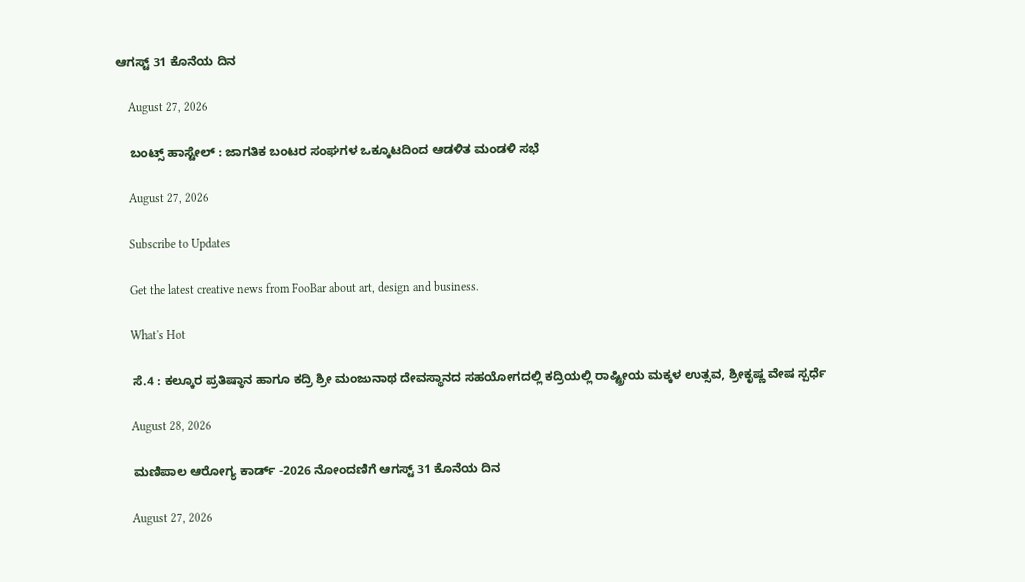ಆಗಸ್ಟ್ 31 ಕೊನೆಯ ದಿನ

    August 27, 2026

    ಬಂಟ್ಸ್ ಹಾಸ್ಟೇಲ್ : ಜಾಗತಿಕ ಬಂಟರ ಸಂಘಗಳ ಒಕ್ಕೂಟದಿಂದ ಆಡಳಿತ ಮಂಡಳಿ ಸಭೆ

    August 27, 2026

    Subscribe to Updates

    Get the latest creative news from FooBar about art, design and business.

    What's Hot

    ಸೆ.4 : ಕಲ್ಕೂರ ಪ್ರತಿಷ್ಠಾನ ಹಾಗೂ ಕದ್ರಿ ಶ್ರೀ ಮಂಜುನಾಥ ದೇವಸ್ಥಾನದ ಸಹಯೋಗದಲ್ಲಿ ಕದ್ರಿಯಲ್ಲಿ ರಾಷ್ಟ್ರೀಯ ಮಕ್ಕಳ ಉತ್ಸವ, ಶ್ರೀಕೃಷ್ಣ ವೇಷ ಸ್ಪರ್ಧೆ

    August 28, 2026

    ಮಣಿಪಾಲ ಆರೋಗ್ಯ ಕಾರ್ಡ್ -2026 ನೋಂದಣಿಗೆ ಆಗಸ್ಟ್ 31 ಕೊನೆಯ ದಿನ

    August 27, 2026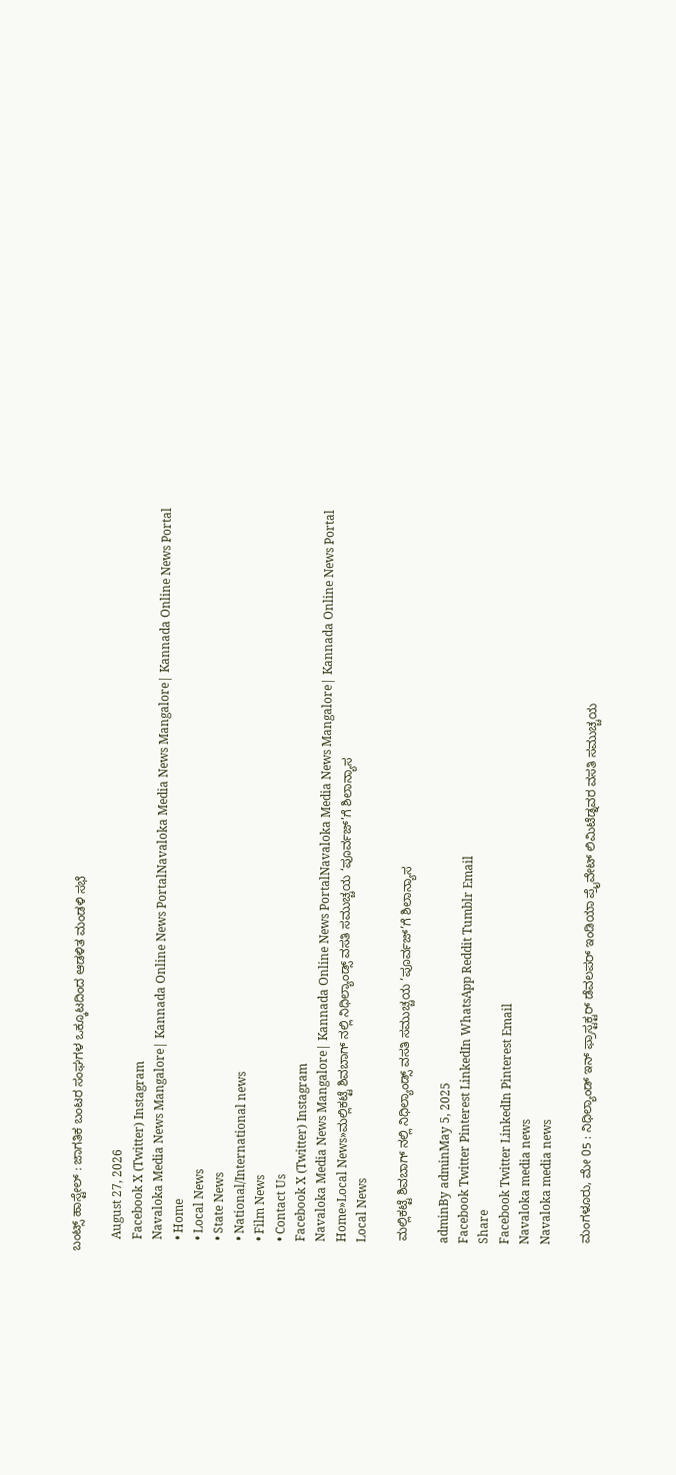ಬಂಟ್ಸ್ ಹಾಸ್ಟೇಲ್ : ಜಾಗತಿಕ ಬಂಟರ ಸಂಘಗಳ ಒಕ್ಕೂಟದಿಂದ ಆಡಳಿತ ಮಂಡಳಿ ಸಭೆ

    August 27, 2026
    Facebook X (Twitter) Instagram
    Navaloka Media News Mangalore| Kannada Online News PortalNavaloka Media News Mangalore| Kannada Online News Portal
    • Home
    • Local News
    • State News
    • National/International news
    • Film News
    • Contact Us
    Facebook X (Twitter) Instagram
    Navaloka Media News Mangalore| Kannada Online News PortalNavaloka Media News Mangalore| Kannada Online News Portal
    Home»Local News»ಮಲ್ಲಿಕಟ್ಟೆ ಶಿವಬಾಗ್ ನಲ್ಲಿ ನಿಧಿಲ್ಯಾಂಡ್ಸ್ ವಸತಿ ಸಮುಚ್ಚಯ ‘ಪೂರ್ವಜ್’ಗೆ ಶಿಲಾನ್ಯಾಸ
    Local News

    ಮಲ್ಲಿಕಟ್ಟೆ ಶಿವಬಾಗ್ ನಲ್ಲಿ ನಿಧಿಲ್ಯಾಂಡ್ಸ್ ವಸತಿ ಸಮುಚ್ಚಯ ‘ಪೂರ್ವಜ್’ಗೆ ಶಿಲಾನ್ಯಾಸ

    adminBy adminMay 5, 2025
    Facebook Twitter Pinterest LinkedIn WhatsApp Reddit Tumblr Email
    Share
    Facebook Twitter LinkedIn Pinterest Email
    Navaloka media news
    Navaloka media news

    ಮಂಗಳೂರು, ಮೇ 05 : ನಿಧಿಲ್ಯಾಂಡ್ ಇನ್ ಫ್ರಾಸ್ಟಕ್ಟರ್ ಡೆವಲಪರ್ ಇಂಡಿಯಾ ಪ್ರೈವೇಟ್ ಲಿಮಿಟೆಡ್ನವರ ವಸತಿ ಸಮುಚ್ಚಯ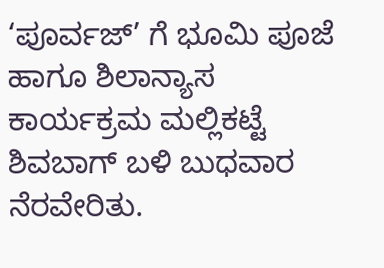‘ಪೂರ್ವಜ್’ ಗೆ ಭೂಮಿ ಪೂಜೆ ಹಾಗೂ ಶಿಲಾನ್ಯಾಸ ಕಾರ್ಯಕ್ರಮ ಮಲ್ಲಿಕಟ್ಟೆ ಶಿವಬಾಗ್ ಬಳಿ ಬುಧವಾರ ನೆರವೇರಿತು.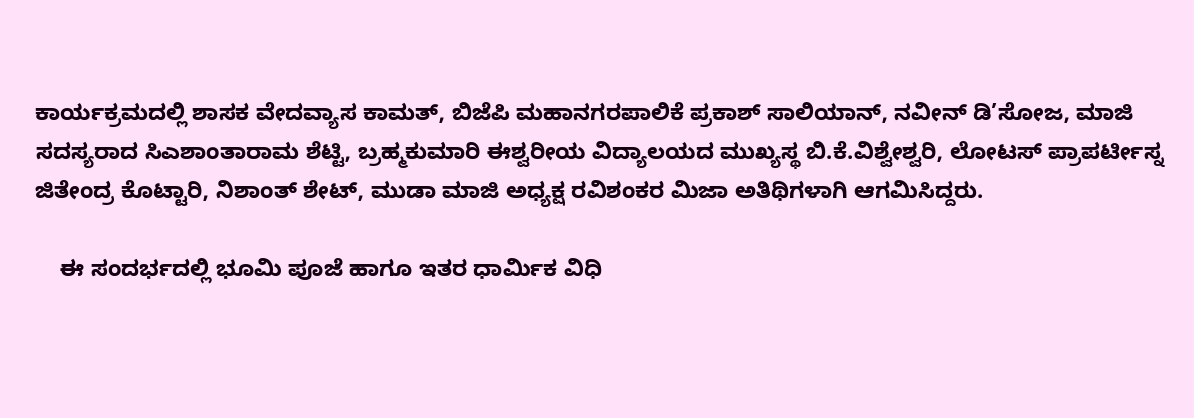ಕಾರ್ಯಕ್ರಮದಲ್ಲಿ ಶಾಸಕ ವೇದವ್ಯಾಸ ಕಾಮತ್, ಬಿಜೆಪಿ ಮಹಾನಗರಪಾಲಿಕೆ ಪ್ರಕಾಶ್ ಸಾಲಿಯಾನ್, ನವೀನ್ ಡಿ’ಸೋಜ, ಮಾಜಿ ಸದಸ್ಯರಾದ ಸಿಎಶಾಂತಾರಾಮ ಶೆಟ್ಟಿ, ಬ್ರಹ್ಮಕುಮಾರಿ ಈಶ್ವರೀಯ ವಿದ್ಯಾಲಯದ ಮುಖ್ಯಸ್ಥ ಬಿ.ಕೆ.ವಿಶ್ವೇಶ್ವರಿ, ಲೋಟಸ್ ಪ್ರಾಪರ್ಟೀಸ್ನ ಜಿತೇಂದ್ರ ಕೊಟ್ಟಾರಿ, ನಿಶಾಂತ್ ಶೇಟ್, ಮುಡಾ ಮಾಜಿ ಅಧ್ಯಕ್ಷ ರವಿಶಂಕರ ಮಿಜಾ ಅತಿಥಿಗಳಾಗಿ ಆಗಮಿಸಿದ್ದರು.

    ಈ ಸಂದರ್ಭದಲ್ಲಿ ಭೂಮಿ ಪೂಜೆ ಹಾಗೂ ಇತರ ಧಾರ್ಮಿಕ ವಿಧಿ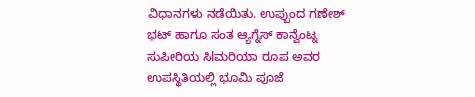ವಿಧಾನಗಳು ನಡೆಯಿತು. ಉಪ್ಪುಂದ ಗಣೇಶ್ ಭಟ್ ಹಾಗೂ ಸಂತ ಆ್ಯಗ್ನೆಸ್ ಕಾನ್ವೆಂಟ್ನ ಸುಪೀರಿಯ ಸಿlಮರಿಯಾ ರೂಪ ಅವರ ಉಪಸ್ಥಿತಿಯಲ್ಲಿ ಭೂಮಿ ಪೂಜೆ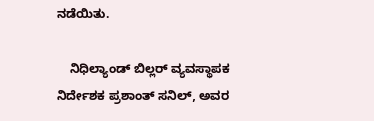ನಡೆಯಿತು.

    ನಿಧಿಲ್ಯಾಂಡ್ ಬಿಲ್ಲರ್ ವ್ಯವಸ್ಥಾಪಕ ನಿರ್ದೇಶಕ ಪ್ರಶಾಂತ್ ಸನಿಲ್, ಅವರ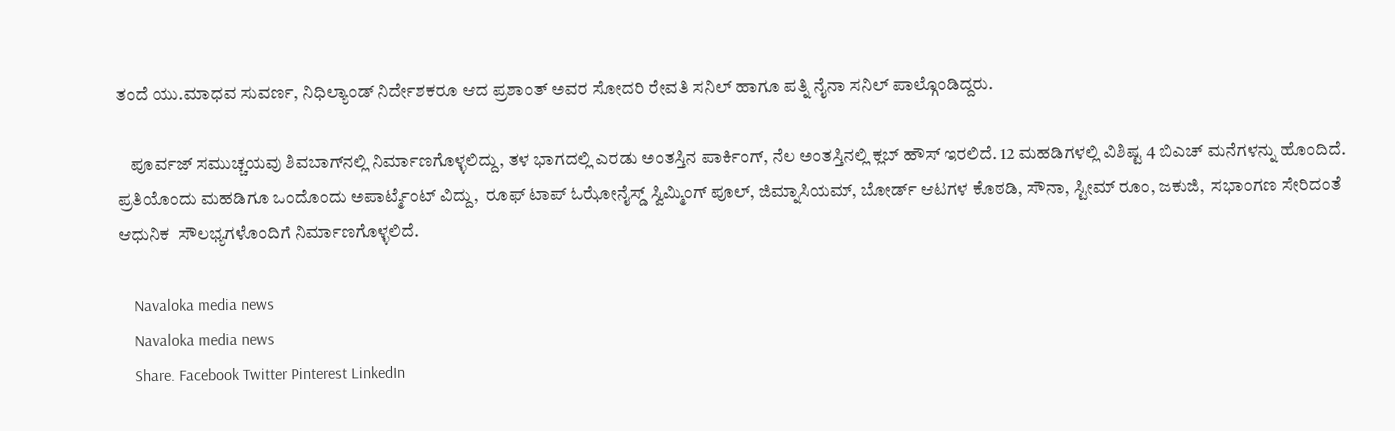ತಂದೆ ಯು.ಮಾಧವ ಸುವರ್ಣ, ನಿಧಿಲ್ಯಾಂಡ್ ನಿರ್ದೇಶಕರೂ ಆದ ಪ್ರಶಾಂತ್ ಅವರ ಸೋದರಿ ರೇವತಿ ಸನಿಲ್ ಹಾಗೂ ಪತ್ನಿ ನೈನಾ ಸನಿಲ್ ಪಾಲ್ಗೊಂಡಿದ್ದರು.

    ಪೂರ್ವಜ್ ಸಮುಚ್ಚಯವು ಶಿವಬಾಗ್‌ನಲ್ಲಿ ನಿರ್ಮಾಣಗೊಳ್ಳಲಿದ್ದು, ತಳ ಭಾಗದಲ್ಲಿ ಎರಡು ಅಂತಸ್ತಿನ ಪಾರ್ಕಿಂಗ್, ನೆಲ ಅಂತಸ್ತಿನಲ್ಲಿ ಕ್ಲಬ್ ಹೌಸ್ ಇರಲಿದೆ. 12 ಮಹಡಿಗಳಲ್ಲಿ ವಿಶಿಷ್ಟ 4 ಬಿಎಚ್ ಮನೆಗಳನ್ನು ಹೊಂದಿದೆ. ಪ್ರತಿಯೊಂದು ಮಹಡಿಗೂ ಒಂದೊಂದು ಅಪಾರ್ಟ್ಮೆಂಟ್ ವಿದ್ದು,  ರೂಫ್ ಟಾಪ್ ಓಝೋನೈಸ್ಡ್ ಸ್ವಿಮ್ಮಿಂಗ್ ಪೂಲ್, ಜಿಮ್ನಾಸಿಯಮ್, ಬೋರ್ಡ್ ಆಟಗಳ ಕೊಠಡಿ, ಸೌನಾ, ಸ್ಟೀಮ್ ರೂಂ, ಜಕುಜಿ,  ಸಭಾಂಗಣ ಸೇರಿದಂತೆ ಆಧುನಿಕ  ಸೌಲಭ್ಯಗಳೊಂದಿಗೆ ನಿರ್ಮಾಣಗೊಳ್ಳಲಿದೆ.

    Navaloka media news
    Navaloka media news
    Share. Facebook Twitter Pinterest LinkedIn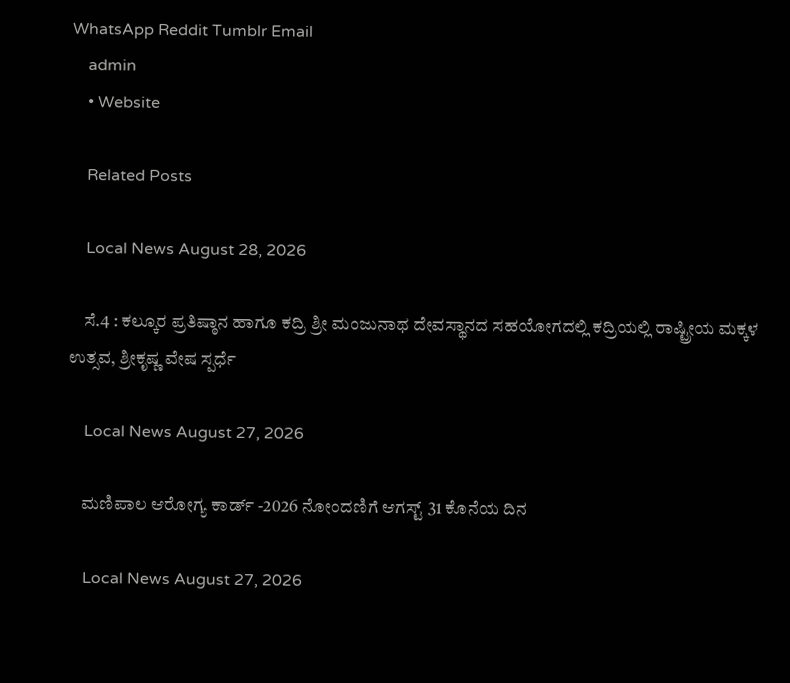WhatsApp Reddit Tumblr Email
    admin
    • Website

    Related Posts

    Local News August 28, 2026

    ಸೆ.4 : ಕಲ್ಕೂರ ಪ್ರತಿಷ್ಠಾನ ಹಾಗೂ ಕದ್ರಿ ಶ್ರೀ ಮಂಜುನಾಥ ದೇವಸ್ಥಾನದ ಸಹಯೋಗದಲ್ಲಿ ಕದ್ರಿಯಲ್ಲಿ ರಾಷ್ಟ್ರೀಯ ಮಕ್ಕಳ ಉತ್ಸವ, ಶ್ರೀಕೃಷ್ಣ ವೇಷ ಸ್ಪರ್ಧೆ

    Local News August 27, 2026

    ಮಣಿಪಾಲ ಆರೋಗ್ಯ ಕಾರ್ಡ್ -2026 ನೋಂದಣಿಗೆ ಆಗಸ್ಟ್ 31 ಕೊನೆಯ ದಿನ

    Local News August 27, 2026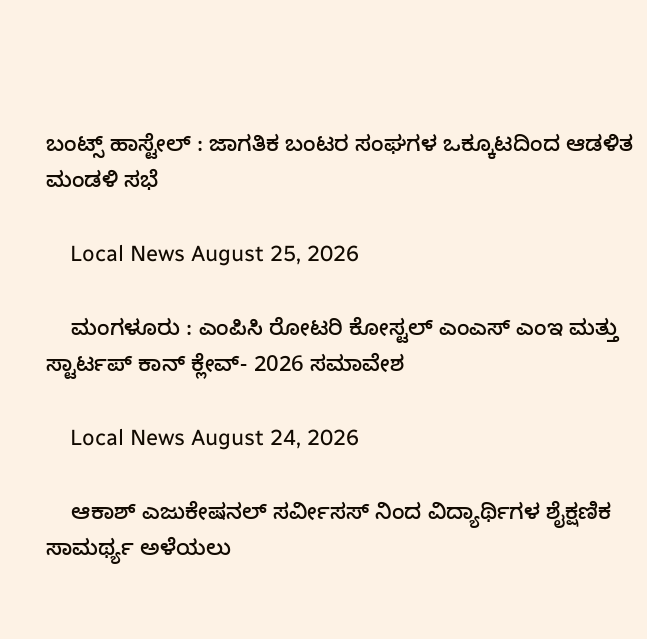ಬಂಟ್ಸ್ ಹಾಸ್ಟೇಲ್ : ಜಾಗತಿಕ ಬಂಟರ ಸಂಘಗಳ ಒಕ್ಕೂಟದಿಂದ ಆಡಳಿತ ಮಂಡಳಿ ಸಭೆ

    Local News August 25, 2026

    ಮಂಗಳೂರು : ಎಂಪಿಸಿ ರೋಟರಿ ಕೋಸ್ಟಲ್ ಎಂಎಸ್ ಎಂಇ ಮತ್ತು ಸ್ಟಾರ್ಟಪ್ ಕಾನ್ ಕ್ಲೇವ್- 2026 ಸಮಾವೇಶ

    Local News August 24, 2026

    ಆಕಾಶ್ ಎಜುಕೇಷನಲ್ ಸರ್ವೀಸಸ್ ನಿಂದ ವಿದ್ಯಾರ್ಥಿಗಳ ಶೈಕ್ಷಣಿಕ ಸಾಮರ್ಥ್ಯ ಅಳೆಯಲು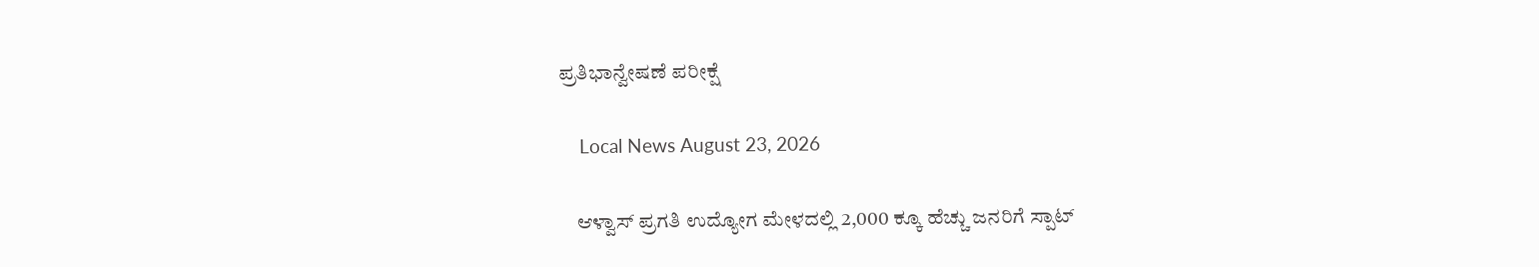ಪ್ರತಿಭಾನ್ವೇಷಣೆ ಪರೀಕ್ಷೆ

    Local News August 23, 2026

    ಆಳ್ವಾಸ್ ಪ್ರಗತಿ ಉದ್ಯೋಗ ಮೇಳದಲ್ಲಿ 2,000 ಕ್ಕೂ ಹೆಚ್ಚು ಜನರಿಗೆ ಸ್ಪಾಟ್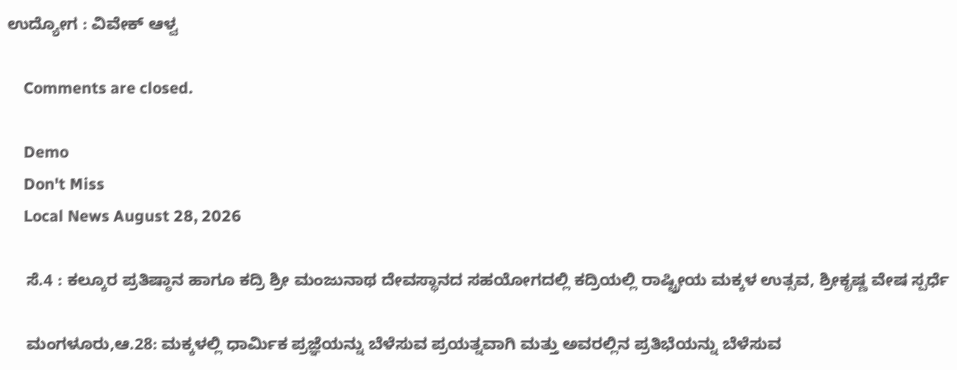ಉದ್ಯೋಗ : ವಿವೇಕ್ ಆಳ್ವ

    Comments are closed.

    Demo
    Don't Miss
    Local News August 28, 2026

    ಸೆ.4 : ಕಲ್ಕೂರ ಪ್ರತಿಷ್ಠಾನ ಹಾಗೂ ಕದ್ರಿ ಶ್ರೀ ಮಂಜುನಾಥ ದೇವಸ್ಥಾನದ ಸಹಯೋಗದಲ್ಲಿ ಕದ್ರಿಯಲ್ಲಿ ರಾಷ್ಟ್ರೀಯ ಮಕ್ಕಳ ಉತ್ಸವ, ಶ್ರೀಕೃಷ್ಣ ವೇಷ ಸ್ಪರ್ಧೆ

    ಮಂಗಳೂರು,ಆ.28: ಮಕ್ಕಳಲ್ಲಿ ಧಾರ್ಮಿಕ ಪ್ರಜ್ಞೆಯನ್ನು ಬೆಳೆಸುವ ಪ್ರಯತ್ನವಾಗಿ ಮತ್ತು ಅವರಲ್ಲಿನ ಪ್ರತಿಭೆಯನ್ನು ಬೆಳೆಸುವ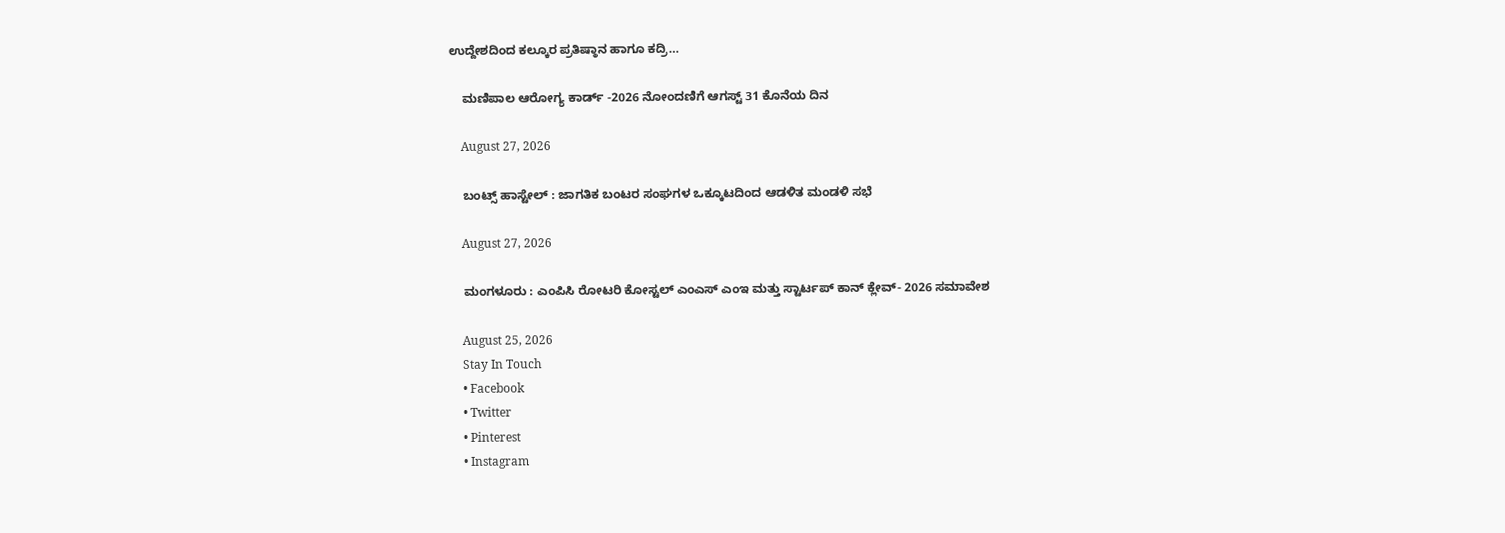ಉದ್ದೇಶದಿಂದ ಕಲ್ಕೂರ ಪ್ರತಿಷ್ಠಾನ ಹಾಗೂ ಕದ್ರಿ…

    ಮಣಿಪಾಲ ಆರೋಗ್ಯ ಕಾರ್ಡ್ -2026 ನೋಂದಣಿಗೆ ಆಗಸ್ಟ್ 31 ಕೊನೆಯ ದಿನ

    August 27, 2026

    ಬಂಟ್ಸ್ ಹಾಸ್ಟೇಲ್ : ಜಾಗತಿಕ ಬಂಟರ ಸಂಘಗಳ ಒಕ್ಕೂಟದಿಂದ ಆಡಳಿತ ಮಂಡಳಿ ಸಭೆ

    August 27, 2026

    ಮಂಗಳೂರು : ಎಂಪಿಸಿ ರೋಟರಿ ಕೋಸ್ಟಲ್ ಎಂಎಸ್ ಎಂಇ ಮತ್ತು ಸ್ಟಾರ್ಟಪ್ ಕಾನ್ ಕ್ಲೇವ್- 2026 ಸಮಾವೇಶ

    August 25, 2026
    Stay In Touch
    • Facebook
    • Twitter
    • Pinterest
    • Instagram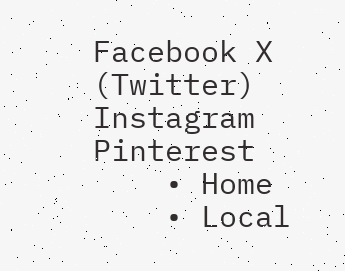Facebook X (Twitter) Instagram Pinterest
    • Home
    • Local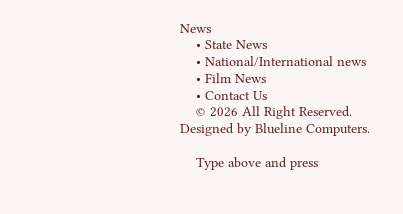News
    • State News
    • National/International news
    • Film News
    • Contact Us
    © 2026 All Right Reserved. Designed by Blueline Computers.

    Type above and press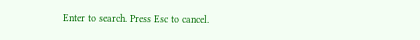Enter to search. Press Esc to cancel.